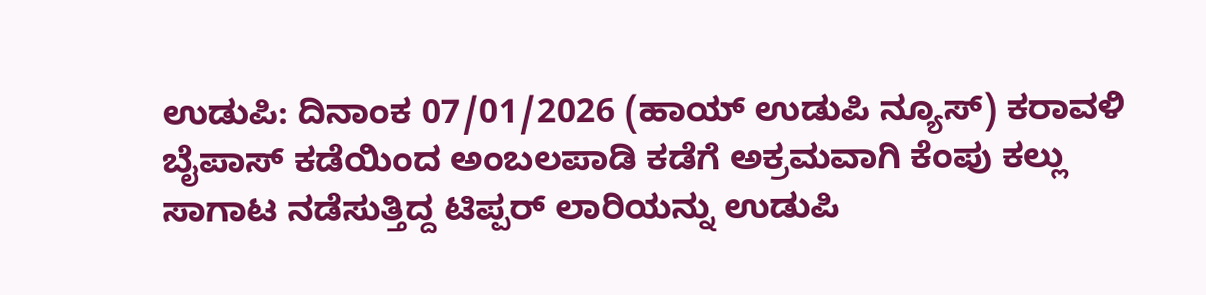ಉಡುಪಿ: ದಿನಾಂಕ 07/01/2026 (ಹಾಯ್ ಉಡುಪಿ ನ್ಯೂಸ್) ಕರಾವಳಿ ಬೈಪಾಸ್ ಕಡೆಯಿಂದ ಅಂಬಲಪಾಡಿ ಕಡೆಗೆ ಅಕ್ರಮವಾಗಿ ಕೆಂಪು ಕಲ್ಲು ಸಾಗಾಟ ನಡೆಸುತ್ತಿದ್ದ ಟಿಪ್ಪರ್ ಲಾರಿಯನ್ನು ಉಡುಪಿ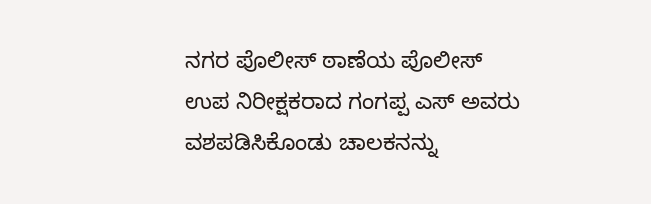ನಗರ ಪೊಲೀಸ್ ಠಾಣೆಯ ಪೊಲೀಸ್ ಉಪ ನಿರೀಕ್ಷಕರಾದ ಗಂಗಪ್ಪ ಎಸ್ ಅವರು ವಶಪಡಿಸಿಕೊಂಡು ಚಾಲಕನನ್ನು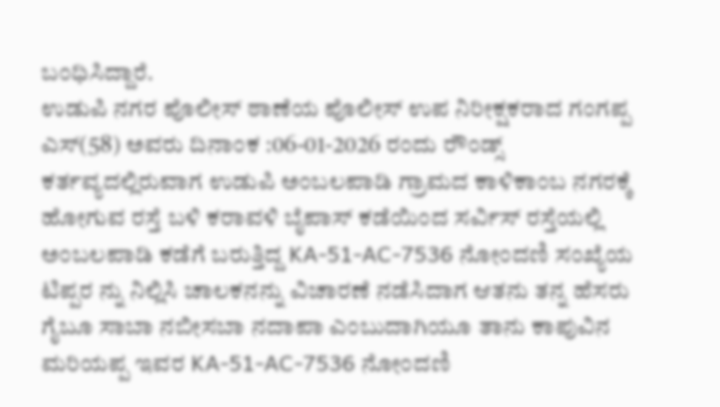ಬಂಧಿಸಿದ್ದಾರೆ.
ಉಡುಪಿ ನಗರ ಪೊಲೀಸ್ ಠಾಣೆಯ ಪೊಲೀಸ್ ಉಪ ನಿರೀಕ್ಷಕರಾದ ಗಂಗಪ್ಪ ಎಸ್(58) ಅವರು ದಿನಾಂಕ :06-01-2026 ರಂದು ರೌಂಡ್ಸ್ ಕರ್ತವ್ಯದಲ್ಲಿರುವಾಗ ಉಡುಪಿ ಅಂಬಲಪಾಡಿ ಗ್ರಾಮದ ಕಾಳಿಕಾಂಬ ನಗರಕ್ಕೆ ಹೋಗುವ ರಸ್ತೆ ಬಳಿ ಕರಾವಳಿ ಬೈಪಾಸ್ ಕಡೆಯಿಂದ ಸರ್ವಿಸ್ ರಸ್ತೆಯಲ್ಲಿ ಅಂಬಲಪಾಡಿ ಕಡೆಗೆ ಬರುತ್ತಿದ್ದ KA-51-AC-7536 ನೋಂದಣಿ ಸಂಖ್ಯೆಯ ಟಿಪ್ಪರ ನ್ನು ನಿಲ್ಲಿಸಿ ಚಾಲಕನನ್ನು ವಿಚಾರಣೆ ನಡೆಸಿದಾಗ ಆತನು ತನ್ನ ಹೆಸರು ಗೈಬೂ ಸಾಬಾ ನಬೀಸಬಾ ನದಾಪಾ ಎಂಬುದಾಗಿಯೂ ತಾನು ಕಾಪುವಿನ ಮರಿಯಪ್ಪ ಇವರ KA-51-AC-7536 ನೋಂದಣಿ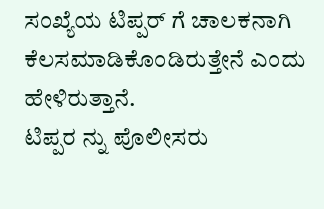ಸಂಖ್ಯೆಯ ಟಿಪ್ಪರ್ ಗೆ ಚಾಲಕನಾಗಿ ಕೆಲಸಮಾಡಿಕೊಂಡಿರುತ್ತೇನೆ ಎಂದು ಹೇಳಿರುತ್ತಾನೆ.
ಟಿಪ್ಪರ ನ್ನು ಪೊಲೀಸರು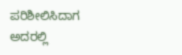ಪರಿಶೀಲಿಸಿದಾಗ ಅದರಲ್ಲಿ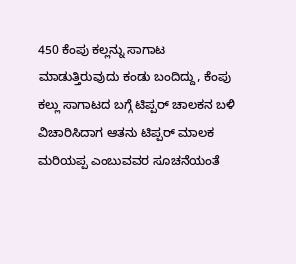450 ಕೆಂಪು ಕಲ್ಲನ್ನು ಸಾಗಾಟ ಮಾಡುತ್ತಿರುವುದು ಕಂಡು ಬಂದಿದ್ದು, ಕೆಂಪು ಕಲ್ಲು ಸಾಗಾಟದ ಬಗ್ಗೆ ಟಿಪ್ಪರ್ ಚಾಲಕನ ಬಳಿ ವಿಚಾರಿಸಿದಾಗ ಆತನು ಟಿಪ್ಪರ್ ಮಾಲಕ ಮರಿಯಪ್ಪ ಎಂಬುವವರ ಸೂಚನೆಯಂತೆ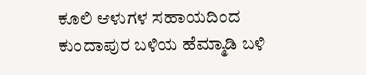ಕೂಲಿ ಆಳುಗಳ ಸಹಾಯದಿಂದ ಕುಂದಾಪುರ ಬಳಿಯ ಹೆಮ್ಮಾಡಿ ಬಳಿ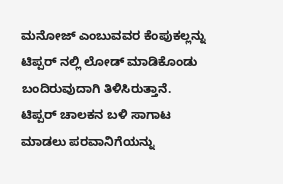ಮನೋಜ್ ಎಂಬುವವರ ಕೆಂಪುಕಲ್ಲನ್ನು ಟಿಪ್ಪರ್ ನಲ್ಲಿ ಲೋಡ್ ಮಾಡಿಕೊಂಡು ಬಂದಿರುವುದಾಗಿ ತಿಳಿಸಿರುತ್ತಾನೆ.
ಟಿಪ್ಪರ್ ಚಾಲಕನ ಬಳಿ ಸಾಗಾಟ ಮಾಡಲು ಪರವಾನಿಗೆಯನ್ನು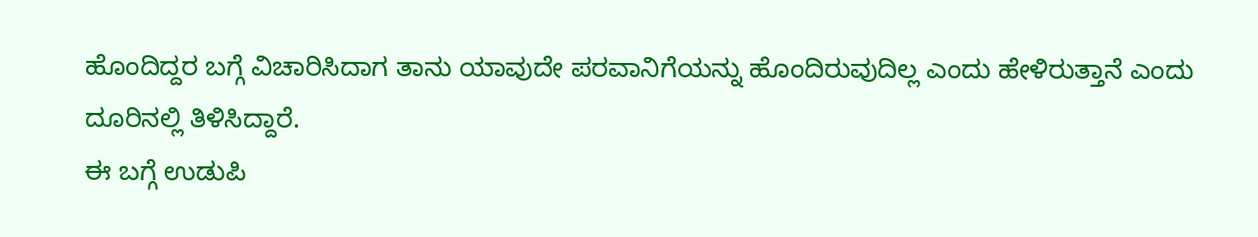ಹೊಂದಿದ್ದರ ಬಗ್ಗೆ ವಿಚಾರಿಸಿದಾಗ ತಾನು ಯಾವುದೇ ಪರವಾನಿಗೆಯನ್ನು ಹೊಂದಿರುವುದಿಲ್ಲ ಎಂದು ಹೇಳಿರುತ್ತಾನೆ ಎಂದು ದೂರಿನಲ್ಲಿ ತಿಳಿಸಿದ್ದಾರೆ.
ಈ ಬಗ್ಗೆ ಉಡುಪಿ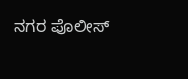ನಗರ ಪೊಲೀಸ್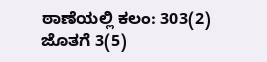ಠಾಣೆಯಲ್ಲಿ ಕಲಂ: 303(2) ಜೊತಗೆ 3(5)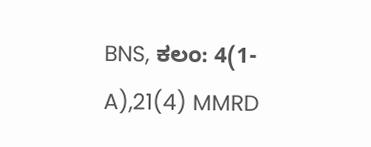BNS, ಕಲಂ: 4(1-A),21(4) MMRD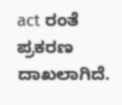act ರಂತೆ ಪ್ರಕರಣ ದಾಖಲಾಗಿದೆ.